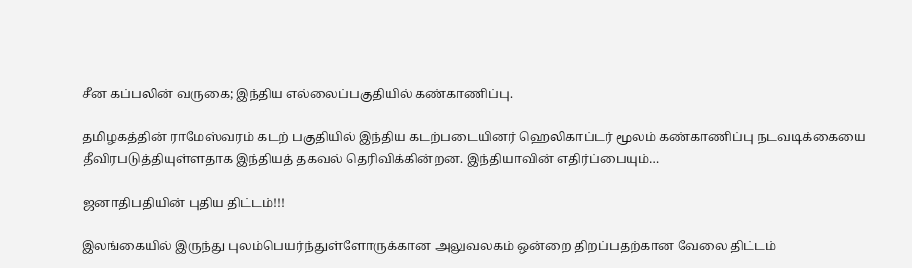சீன கப்பலின் வருகை; இந்திய எல்லைப்பகுதியில் கண்காணிப்பு.

தமிழகத்தின் ராமேஸ்வரம் கடற் பகுதியில் இந்திய கடற்படையினர் ஹெலிகாப்டர் மூலம் கண்காணிப்பு நடவடிக்கையை தீவிரபடுத்தியுள்ளதாக இந்தியத் தகவல் தெரிவிக்கின்றன. இந்தியாவின் எதிர்ப்பையும்…

ஜனாதிபதியின் புதிய திட்டம்!!!

இலங்கையில் இருந்து புலம்பெயர்ந்துள்ளோருக்கான அலுவலகம் ஒன்றை திறப்பதற்கான வேலை திட்டம்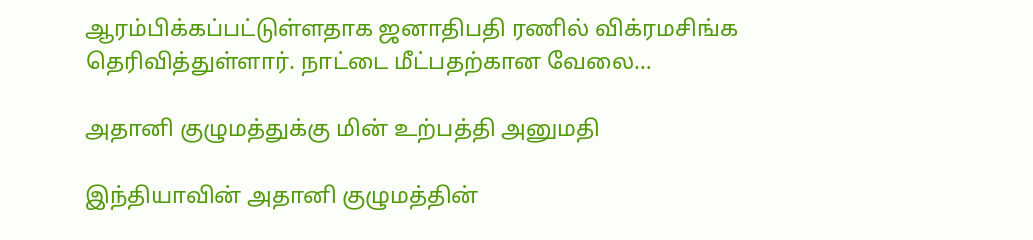ஆரம்பிக்கப்பட்டுள்ளதாக ஜனாதிபதி ரணில் விக்ரமசிங்க தெரிவித்துள்ளார். நாட்டை மீட்பதற்கான வேலை…

அதானி குழுமத்துக்கு மின் உற்பத்தி அனுமதி

இந்தியாவின் அதானி குழுமத்தின்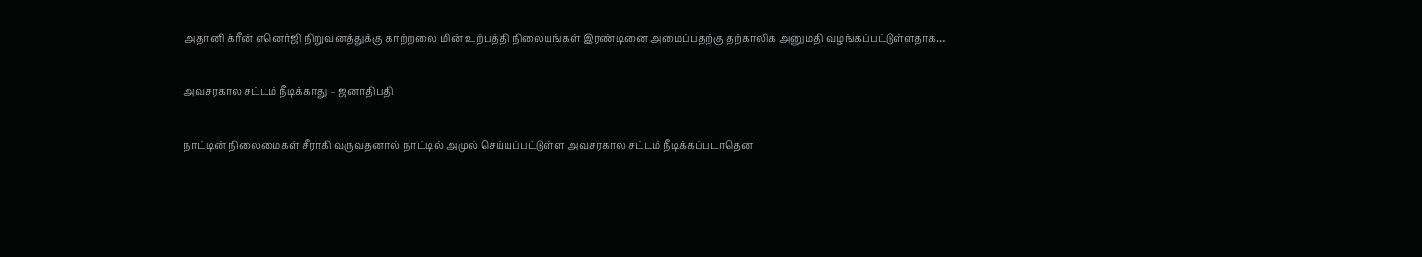அதானி க்ரீன் எனெர்ஜி நிறுவனத்துக்கு காற்றலை மின் உற்பத்தி நிலையங்கள் இரண்டினை அமைப்பதற்கு தற்காலிக அனுமதி வழங்கப்பட்டுள்ளதாக…

அவசரகால சட்டம் நீடிக்காது – ஜனாதிபதி

நாட்டின் நிலைமைகள் சீராகி வருவதனால் நாட்டில் அமுல் செய்யப்பட்டுள்ள அவசரகால சட்டம் நீடிக்கப்படாதென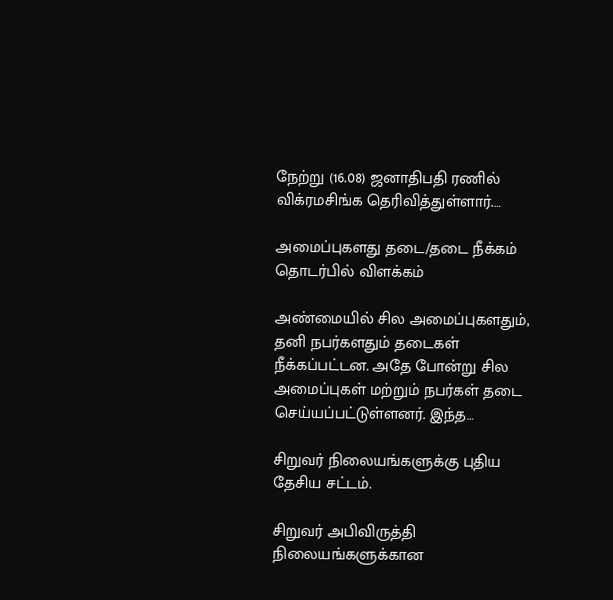நேற்று (16.08) ஜனாதிபதி ரணில் விக்ரமசிங்க தெரிவித்துள்ளார்.…

அமைப்புகளது தடை/தடை நீக்கம் தொடர்பில் விளக்கம்

அண்மையில் சில அமைப்புகளதும், தனி நபர்களதும் தடைகள் நீக்கப்பட்டன. அதே போன்று சில அமைப்புகள் மற்றும் நபர்கள் தடை செய்யப்பட்டுள்ளனர். இந்த…

சிறுவர் நிலையங்களுக்கு புதிய தேசிய சட்டம்.

சிறுவர் அபிவிருத்தி நிலையங்களுக்கான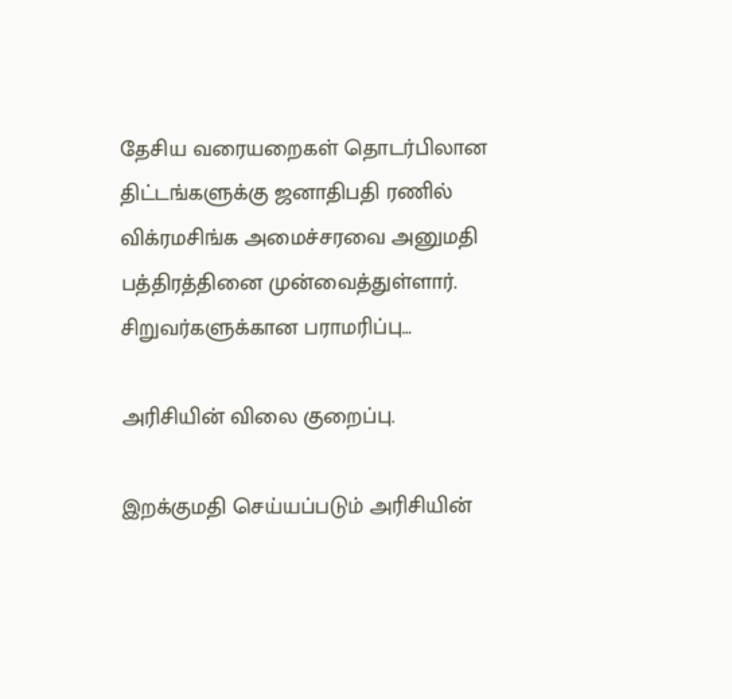தேசிய வரையறைகள் தொடர்பிலான திட்டங்களுக்கு ஜனாதிபதி ரணில் விக்ரமசிங்க அமைச்சரவை அனுமதி பத்திரத்தினை முன்வைத்துள்ளார். சிறுவர்களுக்கான பராமரிப்பு…

அரிசியின் விலை குறைப்பு.

இறக்குமதி செய்யப்படும் அரிசியின்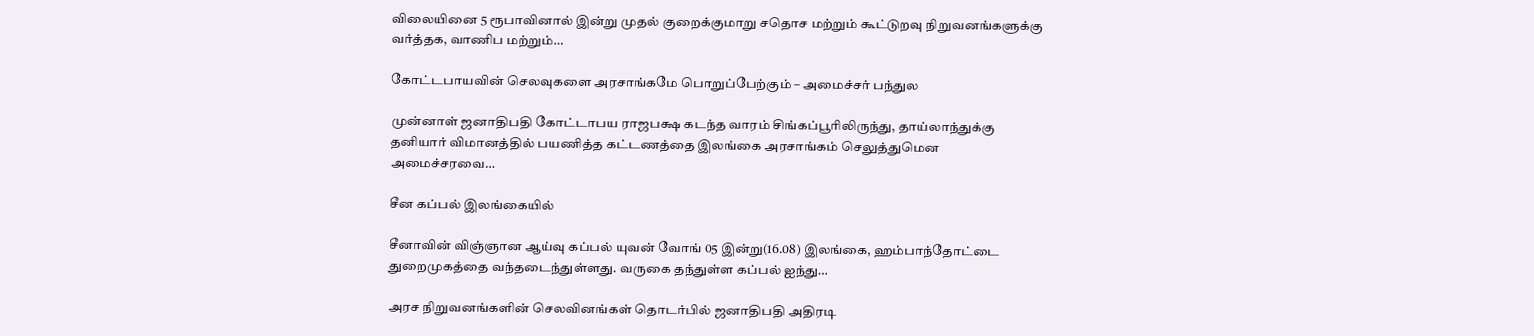விலையினை 5 ரூபாவினால் இன்று முதல் குறைக்குமாறு சதொச மற்றும் கூட்டுறவு நிறுவனங்களுக்கு வர்த்தக, வாணிப மற்றும்…

கோட்டபாயவின் செலவுகளை அரசாங்கமே பொறுப்பேற்கும் – அமைச்சர் பந்துல

முன்னாள் ஜனாதிபதி கோட்டாபய ராஜபக்ஷ கடந்த வாரம் சிங்கப்பூரிலிருந்து, தாய்லாந்துக்கு தனியார் விமானத்தில் பயணித்த கட்டணத்தை இலங்கை அரசாங்கம் செலுத்துமென அமைச்சரவை…

சீன கப்பல் இலங்கையில்

சீனாவின் விஞ்ஞான ஆய்வு கப்பல் யுவன் வோங் 05 இன்று(16.08) இலங்கை, ஹம்பாந்தோட்டை துறைமுகத்தை வந்தடைந்துள்ளது. வருகை தந்துள்ள கப்பல் ஐந்து…

அரச நிறுவனங்களின் செலவினங்கள் தொடர்பில் ஜனாதிபதி அதிரடி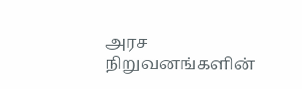அரச நிறுவனங்களின்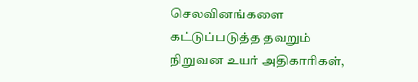செலவினங்களை கட்டுப்படுத்த தவறும் நிறுவன உயர் அதிகாரிகள்,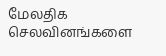மேலதிக செலவினங்களை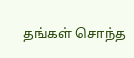தங்கள் சொந்த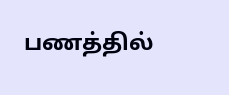பணத்தில்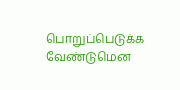பொறுப்பெடுக்க வேண்டுமென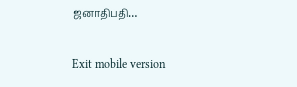ஜனாதிபதி…

Exit mobile version